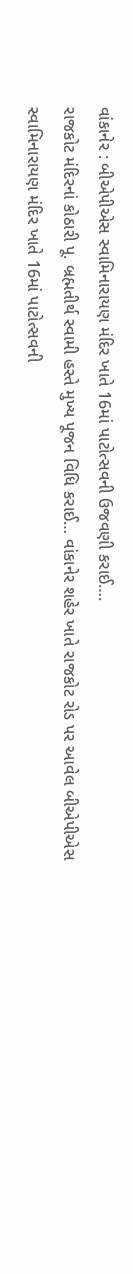વાંકાનેર : બીએપીએસ સ્વામિનારાયણ મંદિર ખાતે 16માં પાટોત્સવની ઉજવણી કરાઈ….
રાજકોટ મંદિરનાં કોઠારી પૂ. બ્રહ્મતીર્થ સ્વામી હસ્તે મુખ્ય પૂજન વિધિ કરાઈ… વાંકાનેર શહેર ખાતે રાજકોટ રોડ પર આવેલ બીએપીએસ સ્વામિનારાયણ મંદિર ખાતે 16માં પાટોત્સવની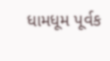ધામધૂમ પૂર્વક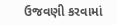ઉજવણી કરવામાં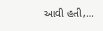આવી હતી,…